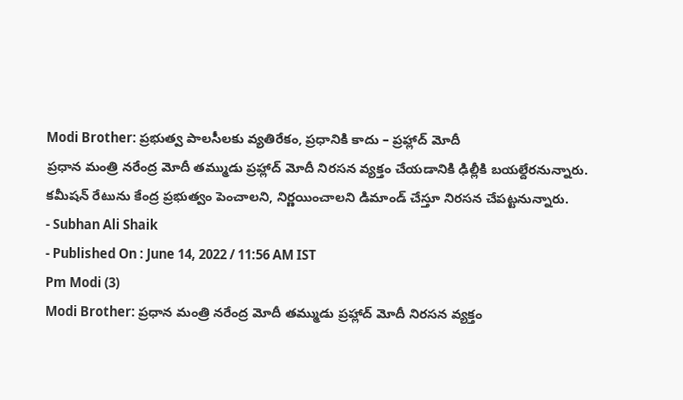Modi Brother: ప్రభుత్వ పాలసీలకు వ్యతిరేకం, ప్రధానికి కాదు – ప్రహ్లాద్ మోదీ
ప్రధాన మంత్రి నరేంద్ర మోదీ తమ్ముడు ప్రహ్లాద్ మోదీ నిరసన వ్యక్తం చేయడానికి ఢిల్లీకి బయల్దేరనున్నారు. కమీషన్ రేటును కేంద్ర ప్రభుత్వం పెంచాలని, నిర్ణయించాలని డిమాండ్ చేస్తూ నిరసన చేపట్టనున్నారు.
- Subhan Ali Shaik
- Published On : June 14, 2022 / 11:56 AM IST
Pm Modi (3)
Modi Brother: ప్రధాన మంత్రి నరేంద్ర మోదీ తమ్ముడు ప్రహ్లాద్ మోదీ నిరసన వ్యక్తం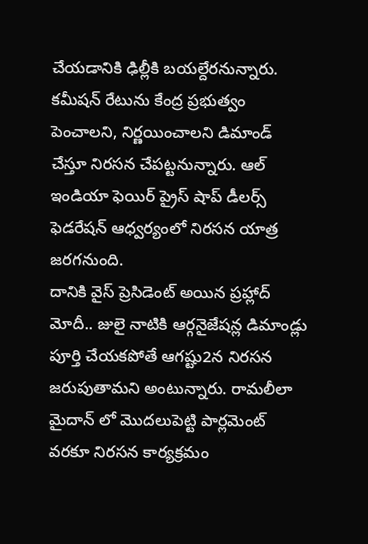చేయడానికి ఢిల్లీకి బయల్దేరనున్నారు. కమీషన్ రేటును కేంద్ర ప్రభుత్వం పెంచాలని, నిర్ణయించాలని డిమాండ్ చేస్తూ నిరసన చేపట్టనున్నారు. ఆల్ ఇండియా ఫెయిర్ ప్రైస్ షాప్ డీలర్స్ ఫెడరేషన్ ఆధ్వర్యంలో నిరసన యాత్ర జరగనుంది.
దానికి వైస్ ప్రెసిడెంట్ అయిన ప్రహ్లాద్ మోదీ.. జులై నాటికి ఆర్గనైజేషన్ల డిమాండ్లు పూర్తి చేయకపోతే ఆగష్టు2న నిరసన జరుపుతామని అంటున్నారు. రామలీలా మైదాన్ లో మొదలుపెట్టి పార్లమెంట్ వరకూ నిరసన కార్యక్రమం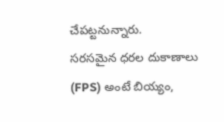చేపట్టనున్నారు.
సరసమైన ధరల దుకాణాలు (FPS) అంటే బియ్యం,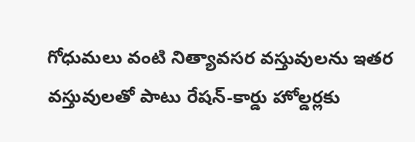గోధుమలు వంటి నిత్యావసర వస్తువులను ఇతర వస్తువులతో పాటు రేషన్-కార్డు హోల్డర్లకు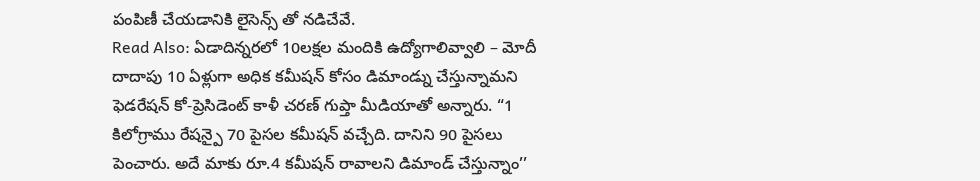పంపిణీ చేయడానికి లైసెన్స్ తో నడిచేవే.
Read Also: ఏడాదిన్నరలో 10లక్షల మందికి ఉద్యోగాలివ్వాలి – మోదీ
దాదాపు 10 ఏళ్లుగా అధిక కమీషన్ కోసం డిమాండ్ను చేస్తున్నామని ఫెడరేషన్ కో-ప్రెసిడెంట్ కాళీ చరణ్ గుప్తా మీడియాతో అన్నారు. “1 కిలోగ్రాము రేషన్పై 70 పైసల కమీషన్ వచ్చేది. దానిని 90 పైసలు పెంచారు. అదే మాకు రూ.4 కమీషన్ రావాలని డిమాండ్ చేస్తున్నాం’’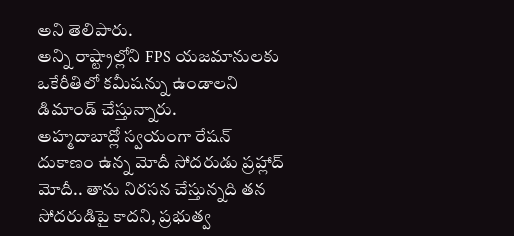అని తెలిపారు.
అన్ని రాష్ట్రాల్లోని FPS యజమానులకు ఒకేరీతిలో కమీషన్ను ఉండాలని డిమాండ్ చేస్తున్నారు.
అహ్మదాబాద్లో స్వయంగా రేషన్ దుకాణం ఉన్న మోదీ సోదరుడు ప్రహ్లాద్ మోదీ.. తాను నిరసన చేస్తున్నది తన సోదరుడిపై కాదని, ప్రభుత్వ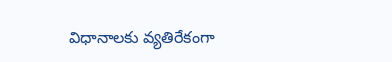విధానాలకు వ్యతిరేకంగా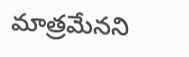మాత్రమేనని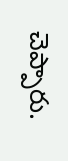చెప్పారు.